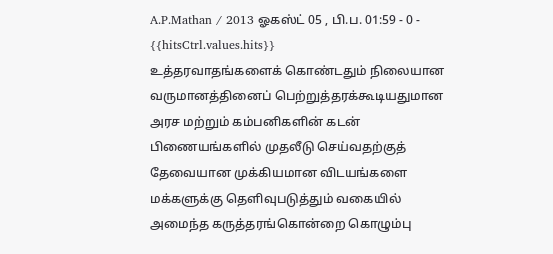A.P.Mathan / 2013 ஓகஸ்ட் 05 , பி.ப. 01:59 - 0 - {{hitsCtrl.values.hits}}
உத்தரவாதங்களைக் கொண்டதும் நிலையான வருமானத்தினைப் பெற்றுத்தரக்கூடியதுமான அரச மற்றும் கம்பனிகளின் கடன் பிணையங்களில் முதலீடு செய்வதற்குத் தேவையான முக்கியமான விடயங்களை மக்களுக்கு தெளிவுபடுத்தும் வகையில் அமைந்த கருத்தரங்கொன்றை கொழும்பு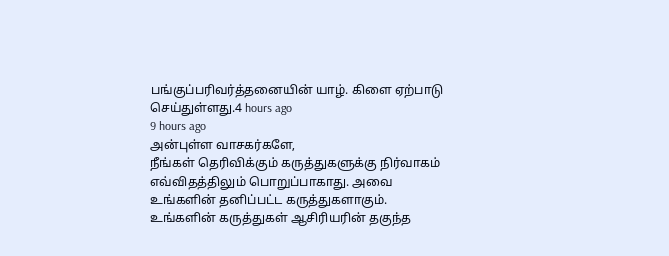பங்குப்பரிவர்த்தனையின் யாழ். கிளை ஏற்பாடு செய்துள்ளது.4 hours ago
9 hours ago
அன்புள்ள வாசகர்களே,
நீங்கள் தெரிவிக்கும் கருத்துகளுக்கு நிர்வாகம் எவ்விதத்திலும் பொறுப்பாகாது. அவை உங்களின் தனிப்பட்ட கருத்துகளாகும். உங்களின் கருத்துகள் ஆசிரியரின் தகுந்த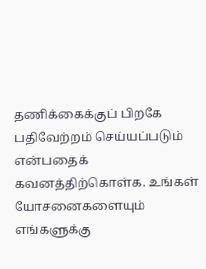தணிக்கைக்குப் பிறகே பதிவேற்றம் செய்யப்படும் என்பதைக் கவனத்திற்கொள்க. உங்கள் யோசனைகளையும் எங்களுக்கு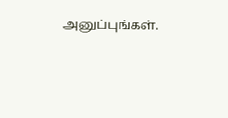அனுப்புங்கள்.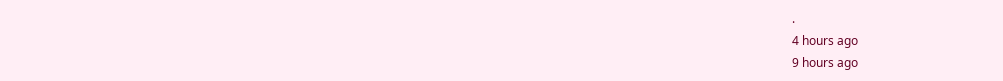.
4 hours ago
9 hours ago